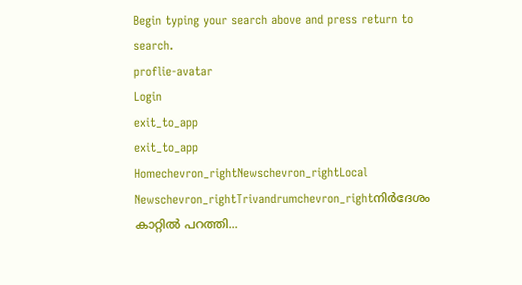Begin typing your search above and press return to search.
proflie-avatar
Login
exit_to_app
exit_to_app
Homechevron_rightNewschevron_rightLocal Newschevron_rightTrivandrumchevron_rightനിർദേശം കാറ്റിൽ പറത്തി...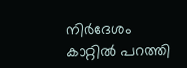നിർദേശം കാറ്റിൽ പറത്തി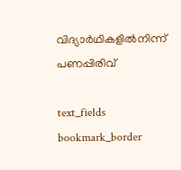വിദ്യാർഥികളിൽനിന്ന് പണപ്പിരിവ്

text_fields
bookmark_border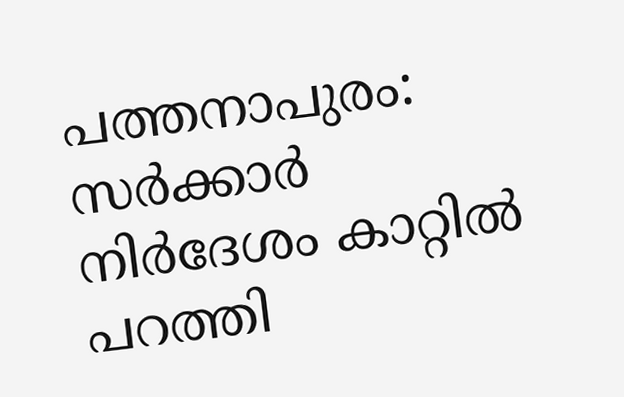പത്തനാപുരം: സര്‍ക്കാര്‍ നിര്‍ദേശം കാറ്റില്‍ പറത്തി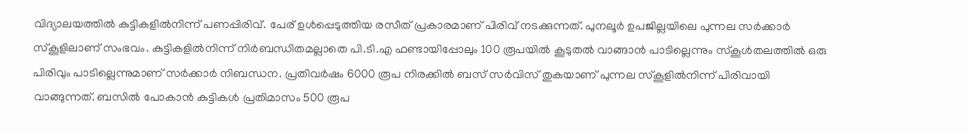വിദ്യാലയത്തില്‍ കുട്ടികളില്‍നിന്ന് പണപ്പിരിവ്. പേര് ഉള്‍പ്പെടുത്തിയ രസീത് പ്രകാരമാണ് പിരിവ് നടക്കുന്നത്. പുനലൂര്‍ ഉപജില്ലയിലെ പുന്നല സര്‍ക്കാര്‍ സ്കൂളിലാണ് സംഭവം. കുട്ടികളില്‍നിന്ന് നിര്‍ബന്ധിതമല്ലാതെ പി.ടി.എ ഫണ്ടായിപ്പോലും 100 രൂപയില്‍ കൂടുതല്‍ വാങ്ങാന്‍ പാടില്ലെന്നും സ്കൂള്‍തലത്തില്‍ ഒരു പിരിവും പാടില്ലെന്നുമാണ് സര്‍ക്കാര്‍ നിബന്ധന. പ്രതിവര്‍ഷം 6000 രൂപ നിരക്കില്‍ ബസ് സര്‍വിസ് തുകയാണ് പുന്നല സ്കൂളില്‍നിന്ന് പിരിവായി വാങ്ങുന്നത്. ബസില്‍ പോകാൻ കുട്ടികള്‍ പ്രതിമാസം 500 രൂപ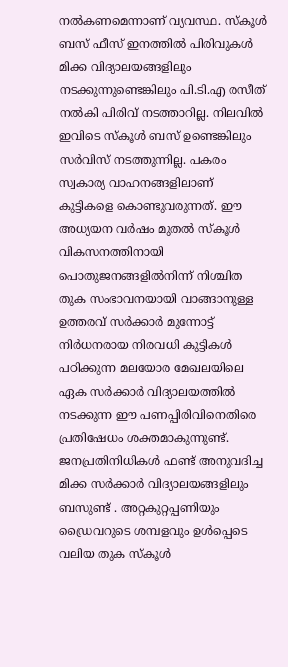നല്‍കണമെന്നാണ് വ്യവസ്ഥ. സ്കൂള്‍ ബസ് ഫീസ് ഇനത്തില്‍ പിരിവുകള്‍ മിക്ക വിദ്യാലയങ്ങളിലും നടക്കുന്നുണ്ടെങ്കിലും പി.ടി.എ രസീത് നല്‍കി പിരിവ് നടത്താറില്ല. നിലവില്‍ ഇവിടെ സ്കൂള്‍ ബസ് ഉണ്ടെങ്കിലും സര്‍വിസ് നടത്തുന്നില്ല. പകരം സ്വകാര്യ വാഹനങ്ങളിലാണ് കുട്ടികളെ കൊണ്ടുവരുന്നത്. ഈ അധ്യയന വര്‍ഷം മുതല്‍ സ്കൂള്‍ വികസനത്തിനായി പൊതുജനങ്ങളില്‍നിന്ന് നിശ്ചിത തുക സംഭാവനയായി വാങ്ങാനുള്ള ഉത്തരവ് സര്‍ക്കാര്‍ മുന്നോട്ട് നിര്‍ധനരായ നിരവധി കുട്ടികള്‍ പഠിക്കുന്ന മലയോര മേഖലയിലെ ഏക സര്‍ക്കാര്‍ വിദ്യാലയത്തില്‍ നടക്കുന്ന ഈ പണപ്പിരിവിനെതിരെ പ്രതിഷേധം ശക്തമാകുന്നുണ്ട്. ജനപ്രതിനിധികള്‍ ഫണ്ട് അനുവദിച്ച മിക്ക സര്‍ക്കാര്‍ വിദ്യാലയങ്ങളിലും ബസുണ്ട് . അറ്റകുറ്റപ്പണിയും ഡ്രൈവറുടെ ശമ്പളവും ഉള്‍പ്പെടെ വലിയ തുക സ്കൂള്‍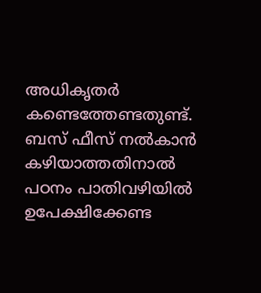അധികൃതര്‍ കണ്ടെത്തേണ്ടതുണ്ട്. ബസ് ഫീസ് നല്‍കാന്‍ കഴിയാത്തതിനാല്‍ പഠനം പാതിവഴിയില്‍ ഉപേക്ഷിക്കേണ്ട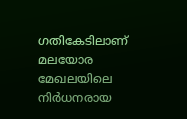ഗതികേടിലാണ് മലയോര മേഖലയിലെ നിര്‍ധനരായ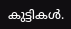കുട്ടികള്‍.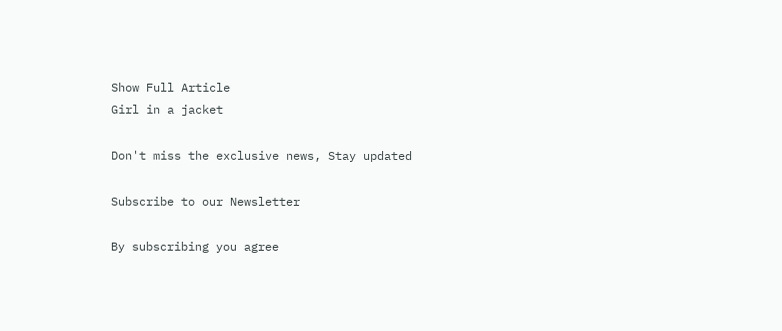Show Full Article
Girl in a jacket

Don't miss the exclusive news, Stay updated

Subscribe to our Newsletter

By subscribing you agree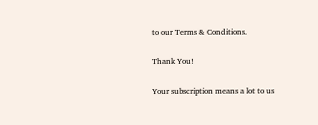to our Terms & Conditions.

Thank You!

Your subscription means a lot to us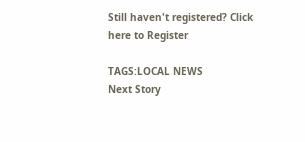Still haven't registered? Click here to Register

TAGS:LOCAL NEWS
Next Story